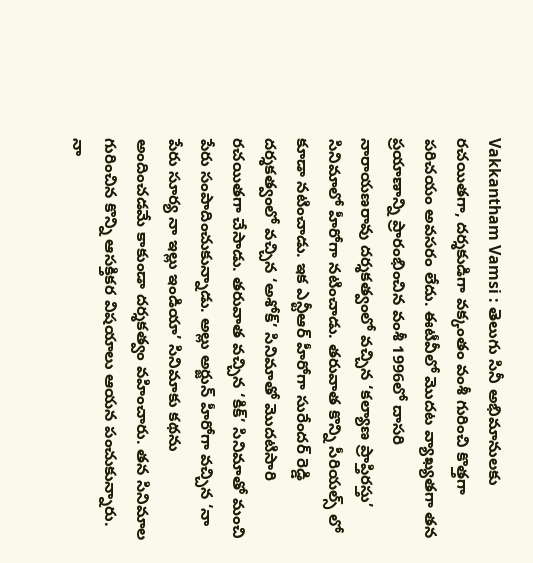Vakkantham Vamsi : తెలుగు సినీ అభిమానులకు రచయితగా, దర్శకుడిగా వక్కంతం వంశీ గురించి కొత్తగా పరిచయం అవసరం లేదు. ఈటీవీలో మొదట వ్యాఖ్యతగా తన ప్రయాణాన్ని ప్రారంభించిన వంశీ 1996లో దాసరి నారాయణరావు దర్శకత్వంలో వచ్చిన ‘కల్యాణ ప్రాప్తిరస్తు’ సినిమాలో హీరోగా నటించాడు. తరువాత కొన్ని సీరియల్స్ లో కూడా నటించాడు. ఇక ఎన్టీఆర్ హీరోగా సురేందర్ రెడ్డి దర్శకత్వంలో వచ్చిన ‘అశోక్’ సినిమాతో మొదటిసారి రచయితగా చేసాడు. తరువాత వచ్చిన ‘కిక్’ సినిమాతో మంచి పేరు సంపాదించుకున్నాడు. అల్లు అర్జున్ హీరోగా వచ్చిన ‘నా పేరు సూర్య నా ఇల్లు ఇండియా’ సినిమాకు కథను అందించడమే కాకుండా దర్శకత్వం వహించారు. తన సినిమాల గురించిన కొన్ని ఆసక్తికర విషయాలు ఆయన పంచుకున్నారు.
నా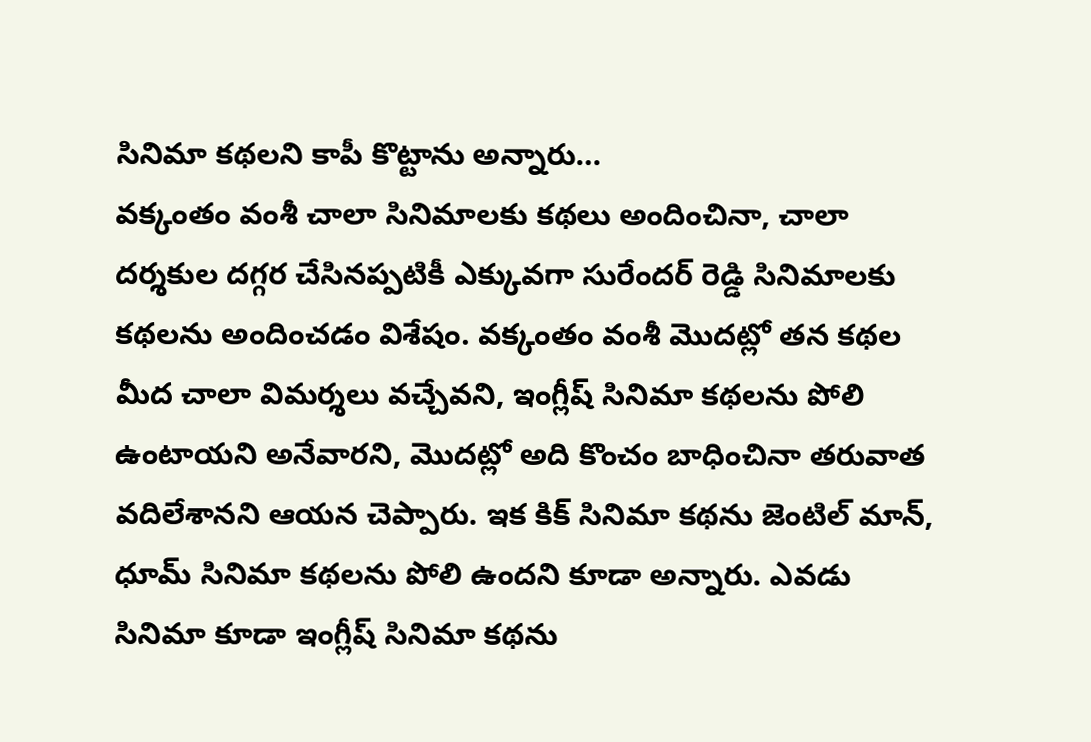సినిమా కథలని కాపీ కొట్టాను అన్నారు…
వక్కంతం వంశీ చాలా సినిమాలకు కథలు అందించినా, చాలా దర్శకుల దగ్గర చేసినప్పటికీ ఎక్కువగా సురేందర్ రెడ్డి సినిమాలకు కథలను అందించడం విశేషం. వక్కంతం వంశీ మొదట్లో తన కథల మీద చాలా విమర్శలు వచ్చేవని, ఇంగ్లీష్ సినిమా కథలను పోలి ఉంటాయని అనేవారని, మొదట్లో అది కొంచం బాధించినా తరువాత వదిలేశానని ఆయన చెప్పారు. ఇక కిక్ సినిమా కథను జెంటిల్ మాన్, ధూమ్ సినిమా కథలను పోలి ఉందని కూడా అన్నారు. ఎవడు సినిమా కూడా ఇంగ్లీష్ సినిమా కథను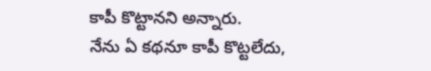కాపీ కొట్టానని అన్నారు.
నేను ఏ కథనూ కాపీ కొట్టలేదు,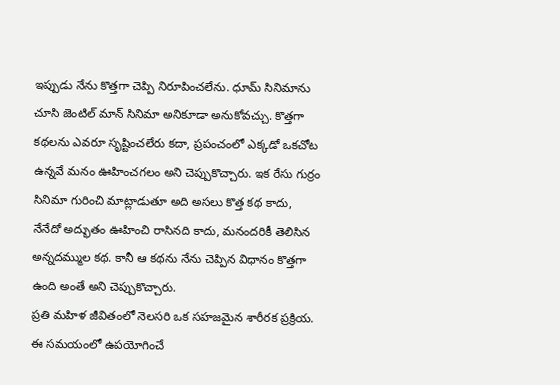ఇప్పుడు నేను కొత్తగా చెప్పి నిరూపించలేను. ధూమ్ సినిమాను చూసి జెంటిల్ మాన్ సినిమా అనికూడా అనుకోవచ్చు. కొత్తగా కథలను ఎవరూ సృష్టించలేరు కదా, ప్రపంచంలో ఎక్కడో ఒకచోట ఉన్నవే మనం ఊహించగలం అని చెప్పుకొచ్చారు. ఇక రేసు గుర్రం సినిమా గురించి మాట్లాడుతూ అది అసలు కొత్త కథ కాదు, నేనేదో అద్భుతం ఊహించి రాసినది కాదు, మనందరికీ తెలిసిన అన్నదమ్ముల కథ. కానీ ఆ కథను నేను చెప్పిన విధానం కొత్తగా ఉంది అంతే అని చెప్పుకొచ్చారు.
ప్రతి మహిళ జీవితంలో నెలసరి ఒక సహజమైన శారీరక ప్రక్రియ. ఈ సమయంలో ఉపయోగించే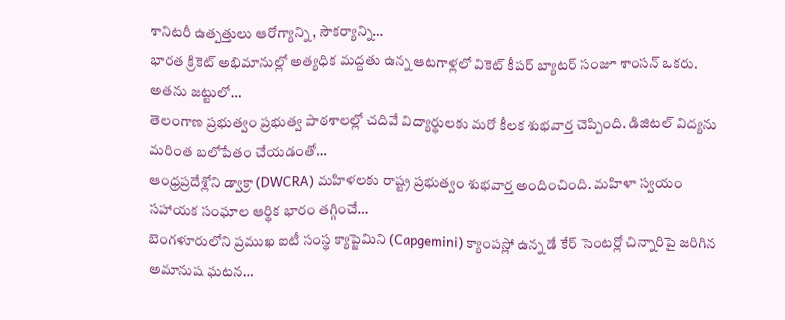శానిటరీ ఉత్పత్తులు ఆరోగ్యాన్ని, సౌకర్యాన్ని…
భారత క్రికెట్ అభిమానుల్లో అత్యధిక మద్దతు ఉన్న ఆటగాళ్లలో వికెట్ కీపర్ బ్యాటర్ సంజూ శాంసన్ ఒకరు. అతను జట్టులో…
తెలంగాణ ప్రభుత్వం ప్రభుత్వ పాఠశాలల్లో చదివే విద్యార్థులకు మరో కీలక శుభవార్త చెప్పింది. డిజిటల్ విద్యను మరింత బలోపేతం చేయడంతో…
ఆంధ్రప్రదేశ్లోని డ్వాక్రా (DWCRA) మహిళలకు రాష్ట్ర ప్రభుత్వం శుభవార్త అందించింది. మహిళా స్వయం సహాయక సంఘాల ఆర్థిక భారం తగ్గించే…
బెంగళూరులోని ప్రముఖ ఐటీ సంస్థ క్యాప్జెమిని (Capgemini) క్యాంపస్లో ఉన్న డే కేర్ సెంటర్లో చిన్నారిపై జరిగిన అమానుష ఘటన…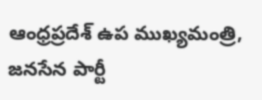ఆంధ్రప్రదేశ్ ఉప ముఖ్యమంత్రి, జనసేన పార్టీ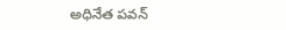అధినేత పవన్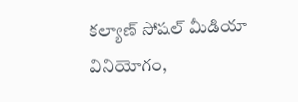కల్యాణ్ సోషల్ మీడియా వినియోగం,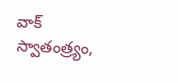వాక్ స్వాతంత్ర్యం,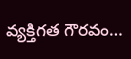వ్యక్తిగత గౌరవం…